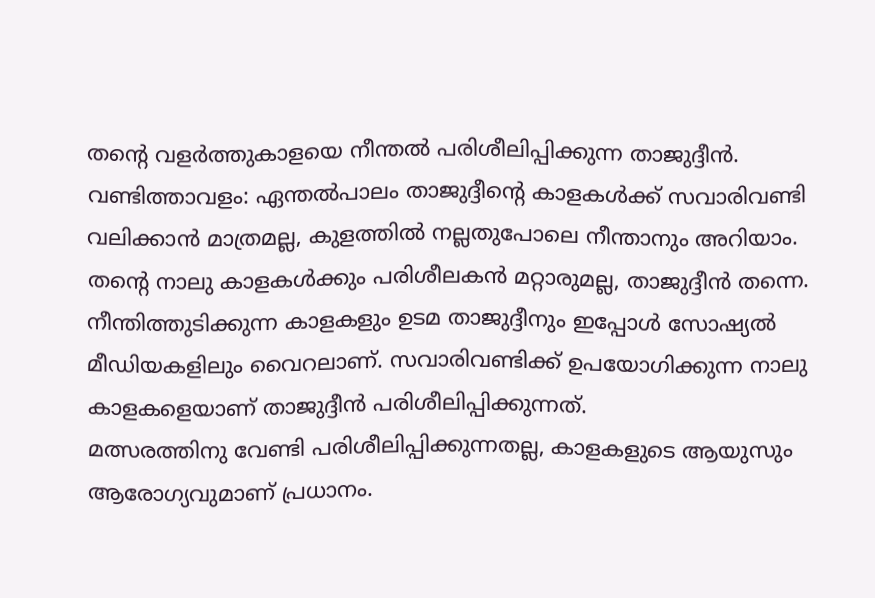തന്റെ വളർത്തുകാളയെ നീന്തൽ പരിശീലിപ്പിക്കുന്ന താജുദ്ദീൻ.
വണ്ടിത്താവളം: ഏന്തൽപാലം താജുദ്ദീന്റെ കാളകൾക്ക് സവാരിവണ്ടി വലിക്കാൻ മാത്രമല്ല, കുളത്തിൽ നല്ലതുപോലെ നീന്താനും അറിയാം.
തന്റെ നാലു കാളകൾക്കും പരിശീലകൻ മറ്റാരുമല്ല, താജുദ്ദീൻ തന്നെ. നീന്തിത്തുടിക്കുന്ന കാളകളും ഉടമ താജുദ്ദീനും ഇപ്പോൾ സോഷ്യൽ മീഡിയകളിലും വൈറലാണ്. സവാരിവണ്ടിക്ക് ഉപയോഗിക്കുന്ന നാലു കാളകളെയാണ് താജുദ്ദീൻ പരിശീലിപ്പിക്കുന്നത്.
മത്സരത്തിനു വേണ്ടി പരിശീലിപ്പിക്കുന്നതല്ല, കാളകളുടെ ആയുസും ആരോഗ്യവുമാണ് പ്രധാനം.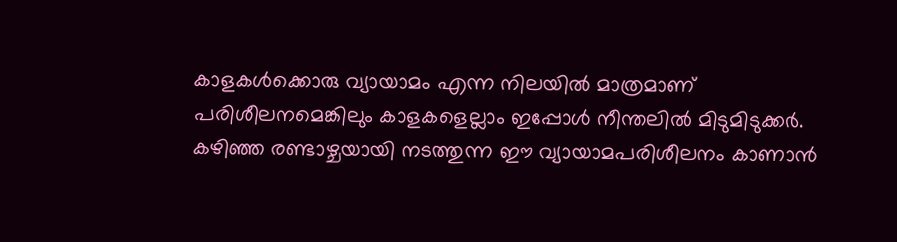കാളകൾക്കൊരു വ്യായാമം എന്ന നിലയിൽ മാത്രമാണ് പരിശീലനമെങ്കിലും കാളകളെല്ലാം ഇപ്പോൾ നീന്തലിൽ മിടുമിടുക്കർ. കഴിഞ്ഞ രണ്ടാഴ്ചയായി നടത്തുന്ന ഈ വ്യായാമപരിശീലനം കാണാൻ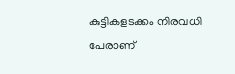കുട്ടികളടക്കം നിരവധി പേരാണ്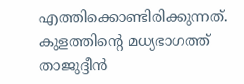എത്തിക്കൊണ്ടിരിക്കുന്നത്.
കുളത്തിന്റെ മധ്യഭാഗത്ത് താജുദ്ദീൻ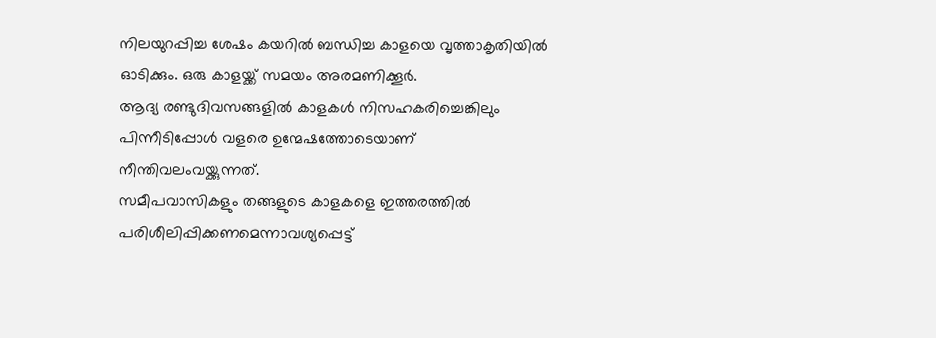നിലയുറപ്പിച്ച ശേഷം കയറിൽ ബന്ധിച്ച കാളയെ വൃത്താകൃതിയിൽ ഓടിക്കും. ഒരു കാളയ്ക്ക് സമയം അരമണിക്കൂർ.
ആദ്യ രണ്ടുദിവസങ്ങളിൽ കാളകൾ നിസഹകരിച്ചെങ്കിലും പിന്നീടിപ്പോൾ വളരെ ഉന്മേഷത്തോടെയാണ് നീന്തിവലംവയ്ക്കുന്നത്.
സമീപവാസികളും തങ്ങളുടെ കാളകളെ ഇത്തരത്തിൽ പരിശീലിപ്പിക്കണമെന്നാവശ്യപ്പെട്ട്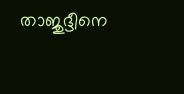താജുദ്ദീനെ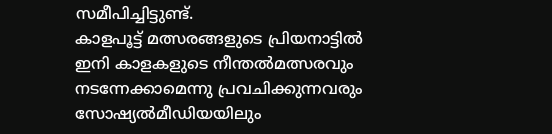സമീപിച്ചിട്ടുണ്ട്.
കാളപൂട്ട് മത്സരങ്ങളുടെ പ്രിയനാട്ടിൽ ഇനി കാളകളുടെ നീന്തൽമത്സരവും നടന്നേക്കാമെന്നു പ്രവചിക്കുന്നവരും സോഷ്യൽമീഡിയയിലും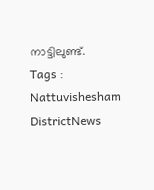നാട്ടിലുണ്ട്.
Tags : Nattuvishesham DistrictNews